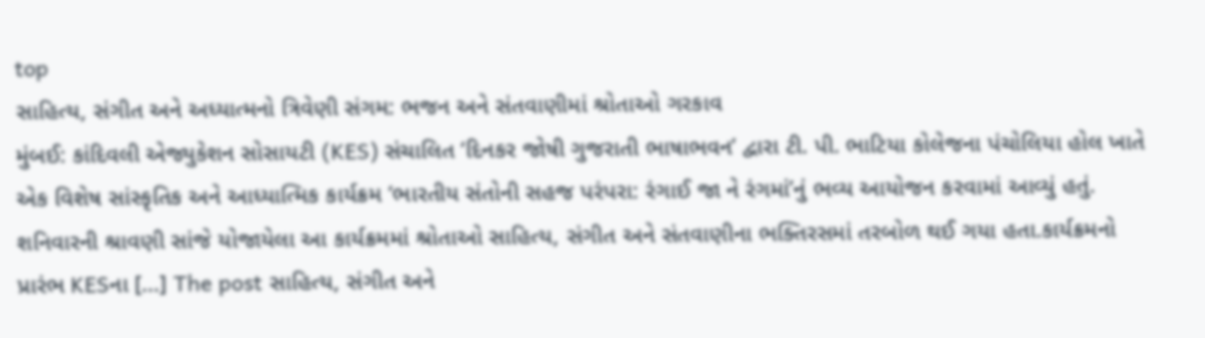top
સાહિત્ય, સંગીત અને અધ્યાત્મનો ત્રિવેણી સંગમ: ભજન અને સંતવાણીમાં શ્રોતાઓ ગરકાવ
મુંબઈ: કાંદિવલી એજ્યુકેશન સોસાયટી (KES) સંચાલિત ‘દિનકર જોષી ગુજરાતી ભાષાભવન’ દ્વારા ટી. પી. ભાટિયા કોલેજના પંચોલિયા હોલ ખાતે એક વિશેષ સાંસ્કૃતિક અને આધ્યાત્મિક કાર્યક્રમ ‘ભારતીય સંતોની સહજ પરંપરા: રંગાઈ જા ને રંગમાં’નું ભવ્ય આયોજન કરવામાં આવ્યું હતું. શનિવારની શ્રાવણી સાંજે યોજાયેલા આ કાર્યક્રમમાં શ્રોતાઓ સાહિત્ય, સંગીત અને સંતવાણીના ભક્તિરસમાં તરબોળ થઈ ગયા હતા.કાર્યક્રમનો પ્રારંભ KESના [...] The post સાહિત્ય, સંગીત અને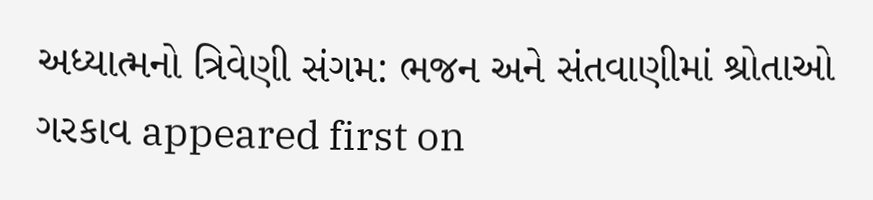અધ્યાત્મનો ત્રિવેણી સંગમ: ભજન અને સંતવાણીમાં શ્રોતાઓ ગરકાવ appeared first on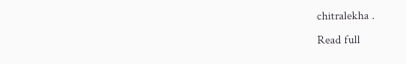chitralekha .
Read full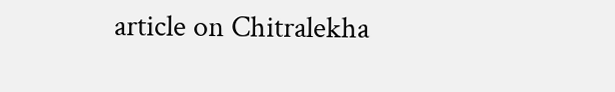article on Chitralekha